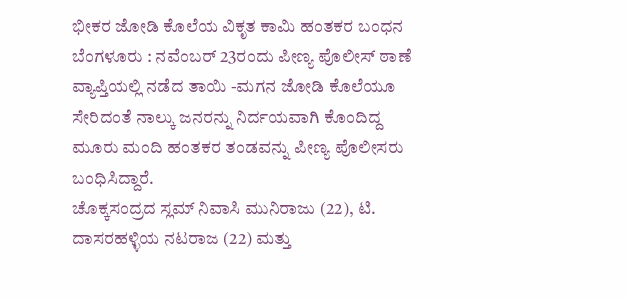ಭೀಕರ ಜೋಡಿ ಕೊಲೆಯ ವಿಕೃತ ಕಾಮಿ ಹಂತಕರ ಬಂಧನ
ಬೆಂಗಳೂರು : ನವೆಂಬರ್ 23ರಂದು ಪೀಣ್ಯ ಪೊಲೀಸ್ ಠಾಣೆ ವ್ಯಾಪ್ತಿಯಲ್ಲಿ ನಡೆದ ತಾಯಿ -ಮಗನ ಜೋಡಿ ಕೊಲೆಯೂ ಸೇರಿದಂತೆ ನಾಲ್ಕು ಜನರನ್ನು ನಿರ್ದಯವಾಗಿ ಕೊಂದಿದ್ದ ಮೂರು ಮಂದಿ ಹಂತಕರ ತಂಡವನ್ನು ಪೀಣ್ಯ ಪೊಲೀಸರು ಬಂಧಿಸಿದ್ದಾರೆ.
ಚೊಕ್ಕಸಂದ್ರದ ಸ್ಲಮ್ ನಿವಾಸಿ ಮುನಿರಾಜು (22), ಟಿ. ದಾಸರಹಳ್ಳಿಯ ನಟರಾಜ (22) ಮತ್ತು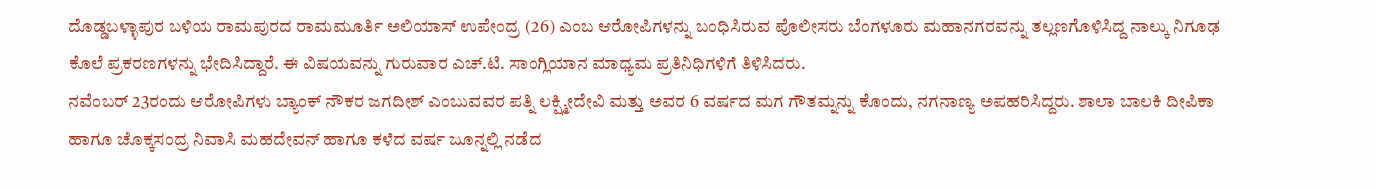ದೊಡ್ಡಬಳ್ಳಾಪುರ ಬಳಿಯ ರಾಮಪುರದ ರಾಮಮೂರ್ತಿ ಅಲಿಯಾಸ್ ಉಪೇಂದ್ರ (26) ಎಂಬ ಆರೋಪಿಗಳನ್ನು ಬಂಧಿಸಿರುವ ಪೊಲೀಸರು ಬೆಂಗಳೂರು ಮಹಾನಗರವನ್ನು ತಲ್ಲಣಗೊಳಿಸಿದ್ದ ನಾಲ್ಕು ನಿಗೂಢ ಕೊಲೆ ಪ್ರಕರಣಗಳನ್ನು ಭೇದಿಸಿದ್ದಾರೆ. ಈ ವಿಷಯವನ್ನು ಗುರುವಾರ ಎಚ್.ಟಿ. ಸಾಂಗ್ಲಿಯಾನ ಮಾಧ್ಯಮ ಪ್ರತಿನಿಧಿಗಳಿಗೆ ತಿಳಿಸಿದರು.
ನವೆಂಬರ್ 23ರಂದು ಆರೋಪಿಗಳು ಬ್ಯಾಂಕ್ ನೌಕರ ಜಗದೀಶ್ ಎಂಬುವವರ ಪತ್ನಿ ಲಕ್ಷ್ಮೀದೇವಿ ಮತ್ತು ಅವರ 6 ವರ್ಷದ ಮಗ ಗೌತಮ್ನನ್ನು ಕೊಂದು, ನಗನಾಣ್ಯ ಅಪಹರಿಸಿದ್ದರು. ಶಾಲಾ ಬಾಲಕಿ ದೀಪಿಕಾ ಹಾಗೂ ಚೊಕ್ಕಸಂದ್ರ ನಿವಾಸಿ ಮಹದೇವನ್ ಹಾಗೂ ಕಳೆದ ವರ್ಷ ಜೂನ್ನಲ್ಲಿ ನಡೆದ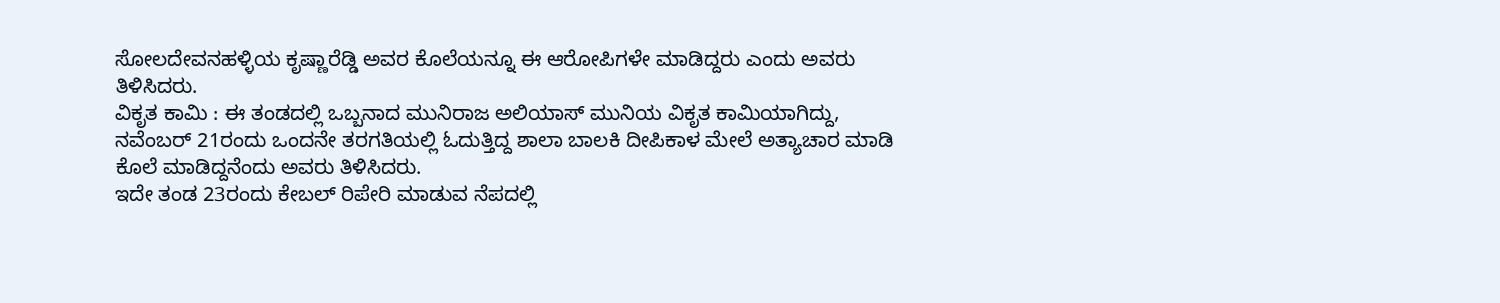ಸೋಲದೇವನಹಳ್ಳಿಯ ಕೃಷ್ಣಾರೆಡ್ಡಿ ಅವರ ಕೊಲೆಯನ್ನೂ ಈ ಆರೋಪಿಗಳೇ ಮಾಡಿದ್ದರು ಎಂದು ಅವರು ತಿಳಿಸಿದರು.
ವಿಕೃತ ಕಾಮಿ : ಈ ತಂಡದಲ್ಲಿ ಒಬ್ಬನಾದ ಮುನಿರಾಜ ಅಲಿಯಾಸ್ ಮುನಿಯ ವಿಕೃತ ಕಾಮಿಯಾಗಿದ್ದು, ನವೆಂಬರ್ 21ರಂದು ಒಂದನೇ ತರಗತಿಯಲ್ಲಿ ಓದುತ್ತಿದ್ದ ಶಾಲಾ ಬಾಲಕಿ ದೀಪಿಕಾಳ ಮೇಲೆ ಅತ್ಯಾಚಾರ ಮಾಡಿ ಕೊಲೆ ಮಾಡಿದ್ದನೆಂದು ಅವರು ತಿಳಿಸಿದರು.
ಇದೇ ತಂಡ 23ರಂದು ಕೇಬಲ್ ರಿಪೇರಿ ಮಾಡುವ ನೆಪದಲ್ಲಿ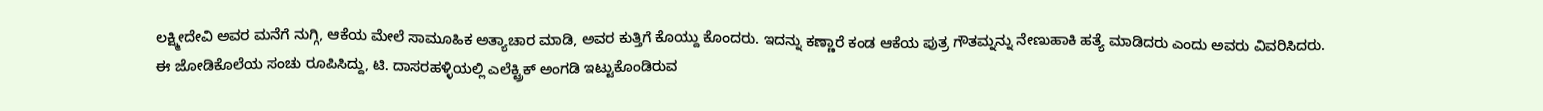ಲಕ್ಷ್ಮೀದೇವಿ ಅವರ ಮನೆಗೆ ನುಗ್ಗಿ, ಆಕೆಯ ಮೇಲೆ ಸಾಮೂಹಿಕ ಅತ್ಯಾಚಾರ ಮಾಡಿ, ಅವರ ಕುತ್ತಿಗೆ ಕೊಯ್ದು ಕೊಂದರು. ಇದನ್ನು ಕಣ್ಣಾರೆ ಕಂಡ ಆಕೆಯ ಪುತ್ರ ಗೌತಮ್ನನ್ನು ನೇಣುಹಾಕಿ ಹತ್ಯೆ ಮಾಡಿದರು ಎಂದು ಅವರು ವಿವರಿಸಿದರು.
ಈ ಜೋಡಿಕೊಲೆಯ ಸಂಚು ರೂಪಿಸಿದ್ದು, ಟಿ. ದಾಸರಹಳ್ಳಿಯಲ್ಲಿ ಎಲೆಕ್ಟ್ರಿಕ್ ಅಂಗಡಿ ಇಟ್ಟುಕೊಂಡಿರುವ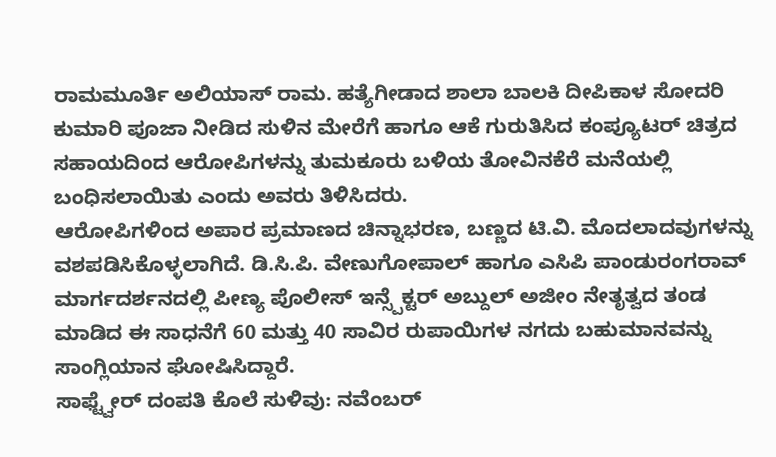ರಾಮಮೂರ್ತಿ ಅಲಿಯಾಸ್ ರಾಮ. ಹತ್ಯೆಗೀಡಾದ ಶಾಲಾ ಬಾಲಕಿ ದೀಪಿಕಾಳ ಸೋದರಿ ಕುಮಾರಿ ಪೂಜಾ ನೀಡಿದ ಸುಳಿನ ಮೇರೆಗೆ ಹಾಗೂ ಆಕೆ ಗುರುತಿಸಿದ ಕಂಪ್ಯೂಟರ್ ಚಿತ್ರದ ಸಹಾಯದಿಂದ ಆರೋಪಿಗಳನ್ನು ತುಮಕೂರು ಬಳಿಯ ತೋವಿನಕೆರೆ ಮನೆಯಲ್ಲಿ ಬಂಧಿಸಲಾಯಿತು ಎಂದು ಅವರು ತಿಳಿಸಿದರು.
ಆರೋಪಿಗಳಿಂದ ಅಪಾರ ಪ್ರಮಾಣದ ಚಿನ್ನಾಭರಣ, ಬಣ್ಣದ ಟಿ.ವಿ. ಮೊದಲಾದವುಗಳನ್ನು ವಶಪಡಿಸಿಕೊಳ್ಳಲಾಗಿದೆ. ಡಿ.ಸಿ.ಪಿ. ವೇಣುಗೋಪಾಲ್ ಹಾಗೂ ಎಸಿಪಿ ಪಾಂಡುರಂಗರಾವ್ ಮಾರ್ಗದರ್ಶನದಲ್ಲಿ ಪೀಣ್ಯ ಪೊಲೀಸ್ ಇನ್ಸ್ಪೆಕ್ಟರ್ ಅಬ್ದುಲ್ ಅಜೀಂ ನೇತೃತ್ವದ ತಂಡ ಮಾಡಿದ ಈ ಸಾಧನೆಗೆ 60 ಮತ್ತು 40 ಸಾವಿರ ರುಪಾಯಿಗಳ ನಗದು ಬಹುಮಾನವನ್ನು ಸಾಂಗ್ಲಿಯಾನ ಘೋಷಿಸಿದ್ದಾರೆ.
ಸಾಫ್ಟ್ವೇರ್ ದಂಪತಿ ಕೊಲೆ ಸುಳಿವು: ನವೆಂಬರ್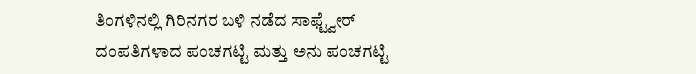ತಿಂಗಳಿನಲ್ಲಿ ಗಿರಿನಗರ ಬಳಿ ನಡೆದ ಸಾಫ್ಟ್ವೇರ್ ದಂಪತಿಗಳಾದ ಪಂಚಗಟ್ಟಿ ಮತ್ತು ಅನು ಪಂಚಗಟ್ಟಿ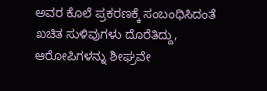ಅವರ ಕೊಲೆ ಪ್ರಕರಣಕ್ಕೆ ಸಂಬಂಧಿಸಿದಂತೆ ಖಚಿತ ಸುಳಿವುಗಳು ದೊರೆತಿದ್ದು, ಆರೋಪಿಗಳನ್ನು ಶೀಘ್ರವೇ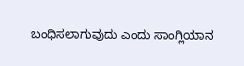ಬಂಧಿಸಲಾಗುವುದು ಎಂದು ಸಾಂಗ್ಲಿಯಾನ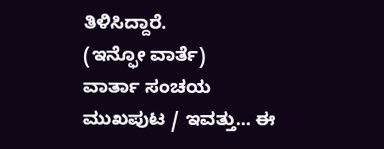ತಿಳಿಸಿದ್ದಾರೆ.
(ಇನ್ಫೋ ವಾರ್ತೆ)
ವಾರ್ತಾ ಸಂಚಯ
ಮುಖಪುಟ / ಇವತ್ತು... ಈ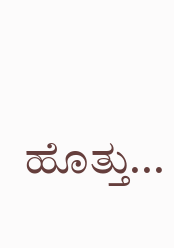ಹೊತ್ತು...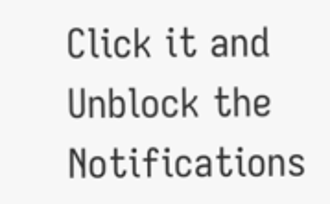Click it and Unblock the Notifications